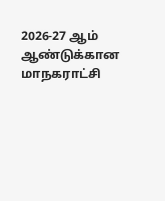2026-27 ஆம் ஆண்டுக்கான மாநகராட்சி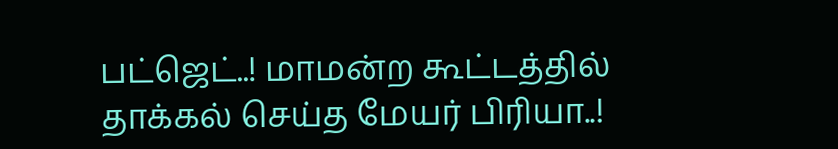பட்ஜெட்..! மாமன்ற கூட்டத்தில் தாக்கல் செய்த மேயர் பிரியா..!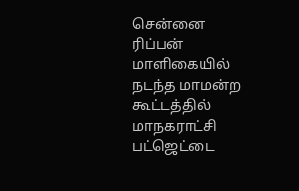சென்னை ரிப்பன் மாளிகையில் நடந்த மாமன்ற கூட்டத்தில் மாநகராட்சி பட்ஜெட்டை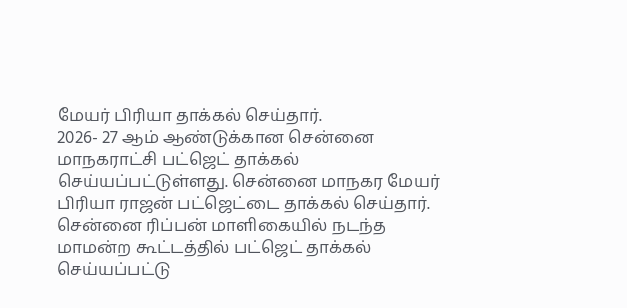மேயர் பிரியா தாக்கல் செய்தார்.
2026- 27 ஆம் ஆண்டுக்கான சென்னை மாநகராட்சி பட்ஜெட் தாக்கல் செய்யப்பட்டுள்ளது. சென்னை மாநகர மேயர் பிரியா ராஜன் பட்ஜெட்டை தாக்கல் செய்தார். சென்னை ரிப்பன் மாளிகையில் நடந்த மாமன்ற கூட்டத்தில் பட்ஜெட் தாக்கல் செய்யப்பட்டு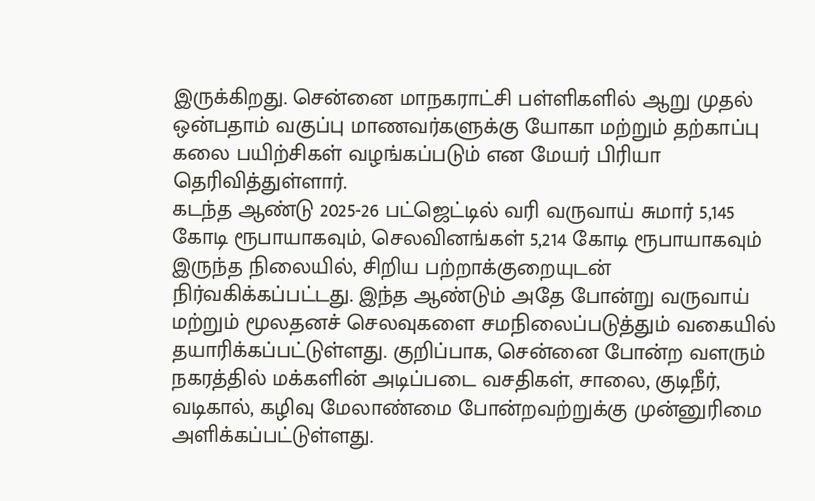இருக்கிறது. சென்னை மாநகராட்சி பள்ளிகளில் ஆறு முதல் ஒன்பதாம் வகுப்பு மாணவர்களுக்கு யோகா மற்றும் தற்காப்பு கலை பயிற்சிகள் வழங்கப்படும் என மேயர் பிரியா தெரிவித்துள்ளார்.
கடந்த ஆண்டு 2025-26 பட்ஜெட்டில் வரி வருவாய் சுமார் 5,145 கோடி ரூபாயாகவும், செலவினங்கள் 5,214 கோடி ரூபாயாகவும் இருந்த நிலையில், சிறிய பற்றாக்குறையுடன் நிர்வகிக்கப்பட்டது. இந்த ஆண்டும் அதே போன்று வருவாய் மற்றும் மூலதனச் செலவுகளை சமநிலைப்படுத்தும் வகையில் தயாரிக்கப்பட்டுள்ளது. குறிப்பாக, சென்னை போன்ற வளரும் நகரத்தில் மக்களின் அடிப்படை வசதிகள், சாலை, குடிநீர், வடிகால், கழிவு மேலாண்மை போன்றவற்றுக்கு முன்னுரிமை அளிக்கப்பட்டுள்ளது.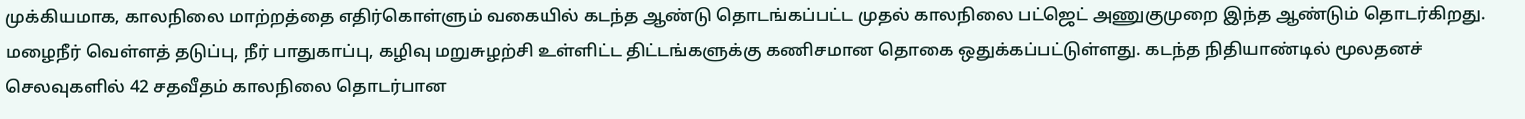முக்கியமாக, காலநிலை மாற்றத்தை எதிர்கொள்ளும் வகையில் கடந்த ஆண்டு தொடங்கப்பட்ட முதல் காலநிலை பட்ஜெட் அணுகுமுறை இந்த ஆண்டும் தொடர்கிறது. மழைநீர் வெள்ளத் தடுப்பு, நீர் பாதுகாப்பு, கழிவு மறுசுழற்சி உள்ளிட்ட திட்டங்களுக்கு கணிசமான தொகை ஒதுக்கப்பட்டுள்ளது. கடந்த நிதியாண்டில் மூலதனச் செலவுகளில் 42 சதவீதம் காலநிலை தொடர்பான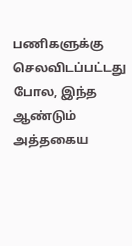பணிகளுக்கு செலவிடப்பட்டது போல, இந்த ஆண்டும் அத்தகைய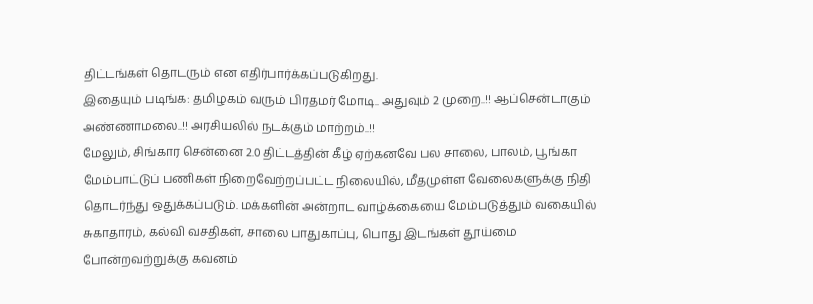திட்டங்கள் தொடரும் என எதிர்பார்க்கப்படுகிறது.
இதையும் படிங்க: தமிழகம் வரும் பிரதமர் மோடி.. அதுவும் 2 முறை..!! ஆப்சென்டாகும் அண்ணாமலை..!! அரசியலில் நடக்கும் மாற்றம்..!!
மேலும், சிங்கார சென்னை 2.0 திட்டத்தின் கீழ் ஏற்கனவே பல சாலை, பாலம், பூங்கா மேம்பாட்டுப் பணிகள் நிறைவேற்றப்பட்ட நிலையில், மீதமுள்ள வேலைகளுக்கு நிதி தொடர்ந்து ஒதுக்கப்படும். மக்களின் அன்றாட வாழ்க்கையை மேம்படுத்தும் வகையில் சுகாதாரம், கல்வி வசதிகள், சாலை பாதுகாப்பு, பொது இடங்கள் தூய்மை போன்றவற்றுக்கு கவனம்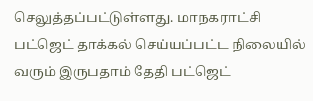செலுத்தப்பட்டுள்ளது. மாநகராட்சி பட்ஜெட் தாக்கல் செய்யப்பட்ட நிலையில் வரும் இருபதாம் தேதி பட்ஜெட்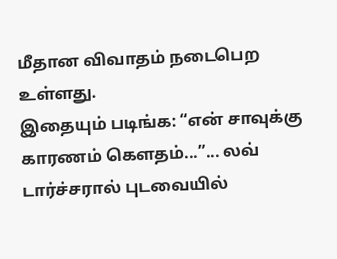மீதான விவாதம் நடைபெற உள்ளது.
இதையும் படிங்க: “என் சாவுக்கு காரணம் கெளதம்...”... லவ் டார்ச்சரால் புடவையில்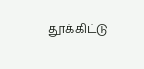தூக்கிட்டு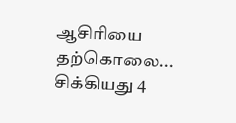ஆசிரியை தற்கொலை... சிக்கியது 4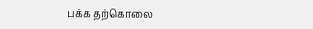பக்க தற்கொலை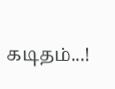கடிதம்...!